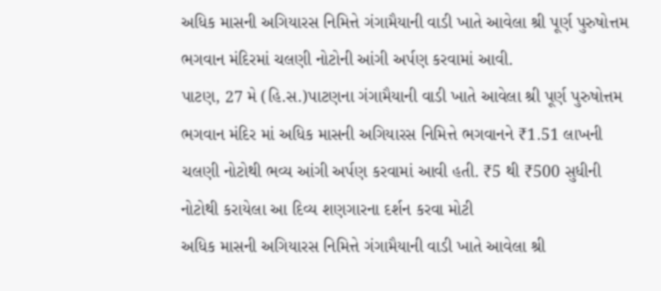અધિક માસની અગિયારસ નિમિત્તે ગંગામૈયાની વાડી ખાતે આવેલા શ્રી પૂર્ણ પુરુષોત્તમ ભગવાન મંદિરમાં ચલણી નોટોની આંગી અર્પણ કરવામાં આવી.
પાટણ, 27 મે (હિ.સ.)પાટણના ગંગામૈયાની વાડી ખાતે આવેલા શ્રી પૂર્ણ પુરુષોત્તમ ભગવાન મંદિર માં અધિક માસની અગિયારસ નિમિત્તે ભગવાનને ₹1.51 લાખની ચલણી નોટોથી ભવ્ય આંગી અર્પણ કરવામાં આવી હતી. ₹5 થી ₹500 સુધીની નોટોથી કરાયેલા આ દિવ્ય શણગારના દર્શન કરવા મોટી
અધિક માસની અગિયારસ નિમિત્તે ગંગામૈયાની વાડી ખાતે આવેલા શ્રી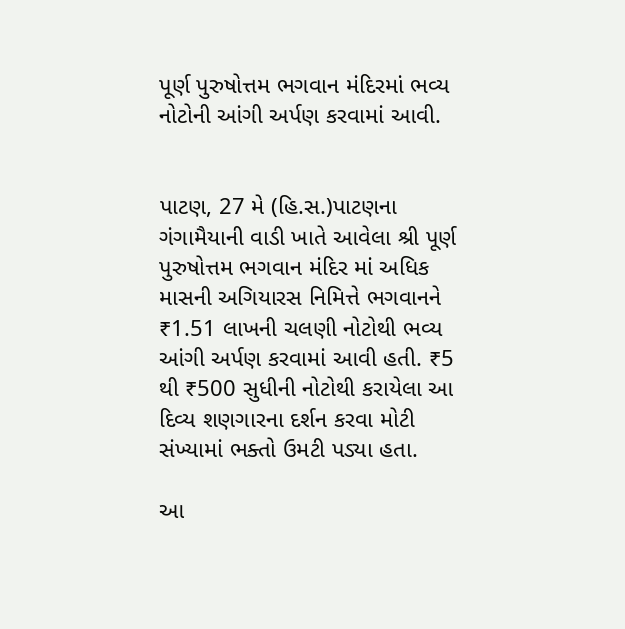પૂર્ણ પુરુષોત્તમ ભગવાન મંદિરમાં ભવ્ય નોટોની આંગી અર્પણ કરવામાં આવી.


પાટણ, 27 મે (હિ.સ.)પાટણના ગંગામૈયાની વાડી ખાતે આવેલા શ્રી પૂર્ણ પુરુષોત્તમ ભગવાન મંદિર માં અધિક માસની અગિયારસ નિમિત્તે ભગવાનને ₹1.51 લાખની ચલણી નોટોથી ભવ્ય આંગી અર્પણ કરવામાં આવી હતી. ₹5 થી ₹500 સુધીની નોટોથી કરાયેલા આ દિવ્ય શણગારના દર્શન કરવા મોટી સંખ્યામાં ભક્તો ઉમટી પડ્યા હતા.

આ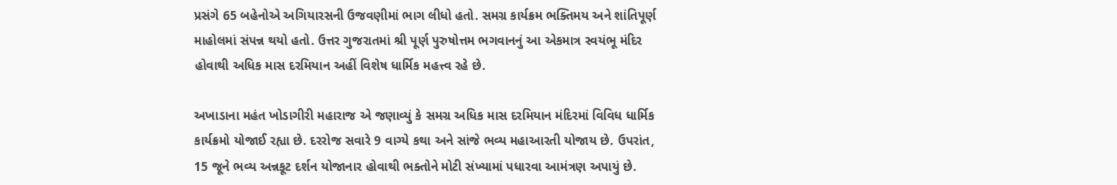પ્રસંગે 65 બહેનોએ અગિયારસની ઉજવણીમાં ભાગ લીધો હતો. સમગ્ર કાર્યક્રમ ભક્તિમય અને શાંતિપૂર્ણ માહોલમાં સંપન્ન થયો હતો. ઉત્તર ગુજરાતમાં શ્રી પૂર્ણ પુરુષોત્તમ ભગવાનનું આ એકમાત્ર સ્વયંભૂ મંદિર હોવાથી અધિક માસ દરમિયાન અહીં વિશેષ ધાર્મિક મહત્ત્વ રહે છે.

અખાડાના મહંત ખોડાગીરી મહારાજ એ જણાવ્યું કે સમગ્ર અધિક માસ દરમિયાન મંદિરમાં વિવિધ ધાર્મિક કાર્યક્રમો યોજાઈ રહ્યા છે. દરરોજ સવારે 9 વાગ્યે કથા અને સાંજે ભવ્ય મહાઆરતી યોજાય છે. ઉપરાંત, 15 જૂને ભવ્ય અન્નકૂટ દર્શન યોજાનાર હોવાથી ભક્તોને મોટી સંખ્યામાં પધારવા આમંત્રણ અપાયું છે.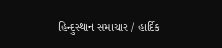હિન્દુસ્થાન સમાચાર / હાર્દિક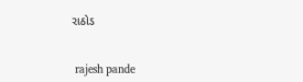રાઠોડ


 rajesh pande